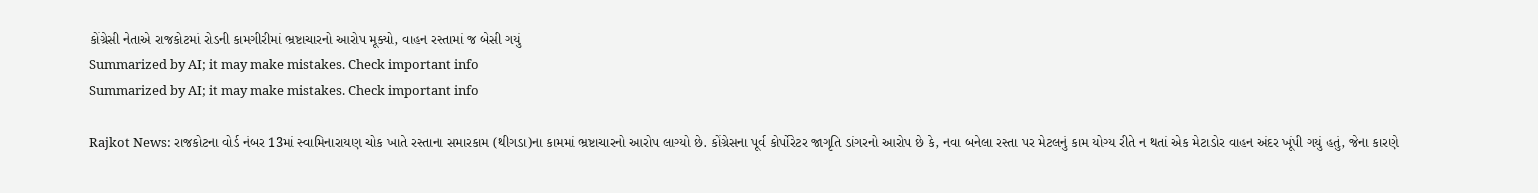કોંગ્રેસી નેતાએ રાજકોટમાં રોડની કામગીરીમાં ભ્રષ્ટાચારનો આરોપ મૂક્યો, વાહન રસ્તામાં જ બેસી ગયું
Summarized by AI; it may make mistakes. Check important info
Summarized by AI; it may make mistakes. Check important info

Rajkot News: રાજકોટના વોર્ડ નંબર 13માં સ્વામિનારાયણ ચોક ખાતે રસ્તાના સમારકામ (થીગડા)ના કામમાં ભ્રષ્ટાચારનો આરોપ લાગ્યો છે. કોંગ્રેસના પૂર્વ કોર્પોરેટર જાગૃતિ ડાંગરનો આરોપ છે કે, નવા બનેલા રસ્તા પર મેટલનું કામ યોગ્ય રીતે ન થતાં એક મેટાડોર વાહન અંદર ખૂંપી ગયું હતું, જેના કારણે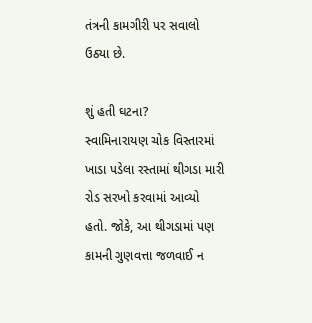તંત્રની કામગીરી પર સવાલો ઉઠ્યા છે.

શું હતી ઘટના?
સ્વામિનારાયણ ચોક વિસ્તારમાં ખાડા પડેલા રસ્તામાં થીગડા મારી રોડ સરખો કરવામાં આવ્યો હતો. જોકે, આ થીગડામાં પણ કામની ગુણવત્તા જળવાઈ ન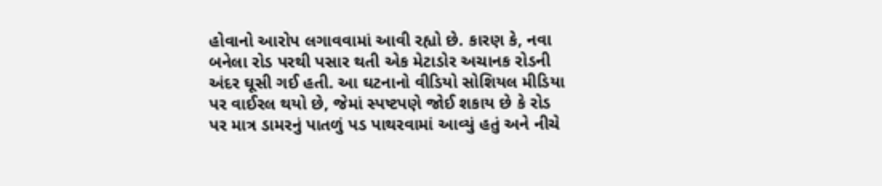હોવાનો આરોપ લગાવવામાં આવી રહ્યો છે. કારણ કે, નવા બનેલા રોડ પરથી પસાર થતી એક મેટાડોર અચાનક રોડની અંદર ઘૂસી ગઈ હતી. આ ઘટનાનો વીડિયો સોશિયલ મીડિયા પર વાઈરલ થયો છે, જેમાં સ્પષ્ટપણે જોઈ શકાય છે કે રોડ પર માત્ર ડામરનું પાતળું પડ પાથરવામાં આવ્યું હતું અને નીચે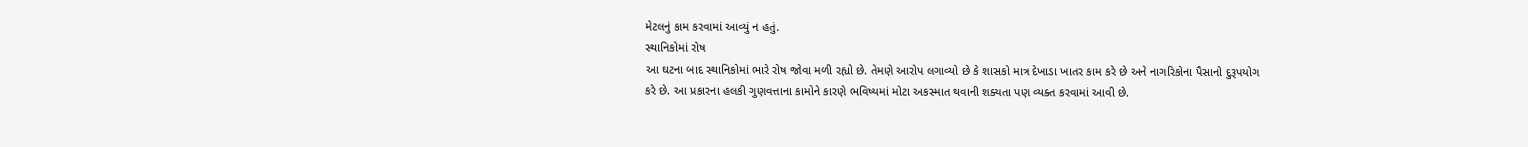મેટલનું કામ કરવામાં આવ્યું ન હતું.
સ્થાનિકોમાં રોષ
આ ઘટના બાદ સ્થાનિકોમાં ભારે રોષ જોવા મળી રહ્યો છે. તેમણે આરોપ લગાવ્યો છે કે શાસકો માત્ર દેખાડા ખાતર કામ કરે છે અને નાગરિકોના પૈસાનો દુરૂપયોગ કરે છે. આ પ્રકારના હલકી ગુણવત્તાના કામોને કારણે ભવિષ્યમાં મોટા અકસ્માત થવાની શક્યતા પણ વ્યક્ત કરવામાં આવી છે.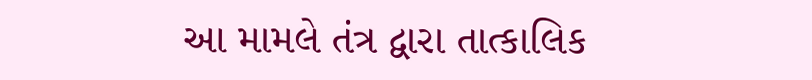આ મામલે તંત્ર દ્વારા તાત્કાલિક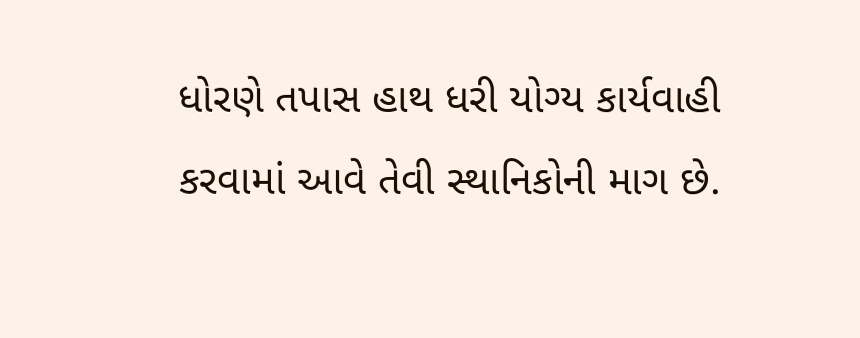ધોરણે તપાસ હાથ ધરી યોગ્ય કાર્યવાહી કરવામાં આવે તેવી સ્થાનિકોની માગ છે.